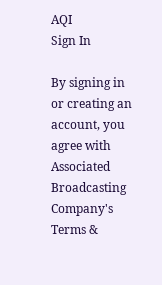AQI
Sign In

By signing in or creating an account, you agree with Associated Broadcasting Company's Terms &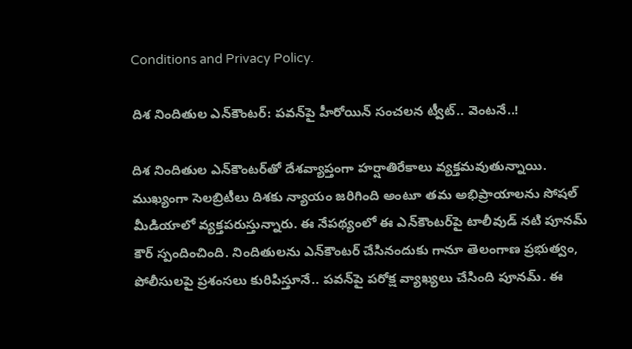Conditions and Privacy Policy.

దిశ నిందితుల ఎన్‌కౌంటర్: పవన్‌పై హీరోయిన్ సంచలన ట్వీట్.. వెంటనే..!

దిశ నిందితుల ఎన్‌కౌంటర్‌తో దేశవ్యాప్తంగా హర్షాతిరేకాలు వ్యక్తమవుతున్నాయి. ముఖ్యంగా సెలబ్రిటీలు దిశకు న్యాయం జరిగింది అంటూ తమ అభిప్రాయాలను సోషల్ మీడియాలో వ్యక్తపరుస్తున్నారు. ఈ నేపథ్యంలో ఈ ఎన్‌కౌంటర్‌పై టాలీవుడ్ నటి పూనమ్ కౌర్ స్పందించింది. నిందితులను ఎన్‌కౌంటర్ చేసినందుకు గానూ తెలంగాణ ప్రభుత్వం, పోలీసులపై ప్రశంసలు కురిపిస్తూనే.. పవన్‌పై పరోక్ష వ్యాఖ్యలు చేసింది పూనమ్. ఈ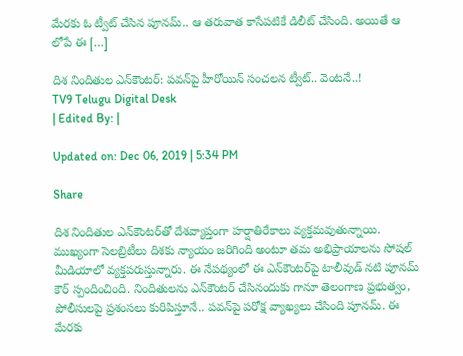మేరకు ఓ ట్వీట్ చేసిన పూనమ్.. ఆ తరువాత కాసేపటికే డిలీట్ చేసింది. అయితే ఆ లోపే ఈ […]

దిశ నిందితుల ఎన్‌కౌంటర్: పవన్‌పై హీరోయిన్ సంచలన ట్వీట్.. వెంటనే..!
TV9 Telugu Digital Desk
| Edited By: |

Updated on: Dec 06, 2019 | 5:34 PM

Share

దిశ నిందితుల ఎన్‌కౌంటర్‌తో దేశవ్యాప్తంగా హర్షాతిరేకాలు వ్యక్తమవుతున్నాయి. ముఖ్యంగా సెలబ్రిటీలు దిశకు న్యాయం జరిగింది అంటూ తమ అభిప్రాయాలను సోషల్ మీడియాలో వ్యక్తపరుస్తున్నారు. ఈ నేపథ్యంలో ఈ ఎన్‌కౌంటర్‌పై టాలీవుడ్ నటి పూనమ్ కౌర్ స్పందించింది. నిందితులను ఎన్‌కౌంటర్ చేసినందుకు గానూ తెలంగాణ ప్రభుత్వం, పోలీసులపై ప్రశంసలు కురిపిస్తూనే.. పవన్‌పై పరోక్ష వ్యాఖ్యలు చేసింది పూనమ్. ఈ మేరకు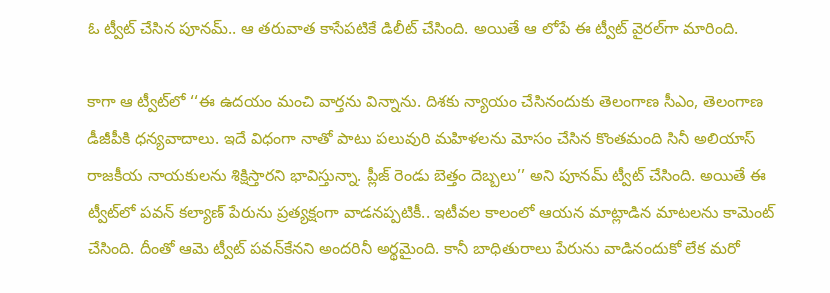ఓ ట్వీట్ చేసిన పూనమ్.. ఆ తరువాత కాసేపటికే డిలీట్ చేసింది. అయితే ఆ లోపే ఈ ట్వీట్ వైరల్‌గా మారింది.

కాగా ఆ ట్వీట్‌లో ‘‘ఈ ఉదయం మంచి వార్తను విన్నాను. దిశకు న్యాయం చేసినందుకు తెలంగాణ సీఎం, తెలంగాణ డీజీపీకి ధన్యవాదాలు. ఇదే విధంగా నాతో పాటు పలువురి మహిళలను మోసం చేసిన కొంతమంది సినీ అలియాస్ రాజకీయ నాయకులను శిక్షిస్తారని భావిస్తున్నా. ప్లీజ్ రెండు బెత్తం దెబ్బలు’’ అని పూనమ్ ట్వీట్ చేసింది. అయితే ఈ ట్వీట్‌లో పవన్ కల్యాణ్‌ పేరును ప్రత్యక్షంగా వాడనప్పటికీ.. ఇటీవల కాలంలో ఆయన మాట్లాడిన మాటలను కామెంట్ చేసింది. దీంతో ఆమె ట్వీట్‌ పవన్‌కేనని అందరినీ అర్థమైంది. కానీ బాధితురాలు పేరును వాడినందుకో లేక మరో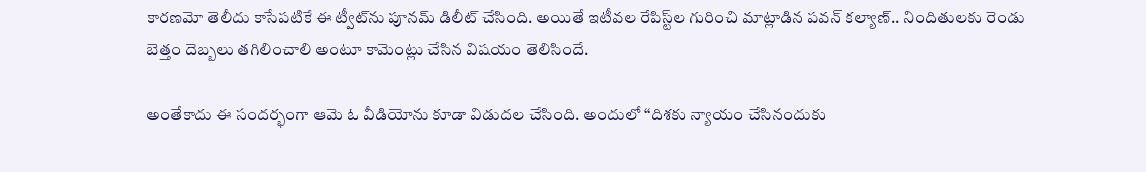కారణమో తెలీదు కాసేపటికే ఈ ట్వీట్‌ను పూనమ్ డిలీట్ చేసింది. అయితే ఇటీవల రేపిస్ట్‌ల గురించి మాట్లాడిన పవన్ కల్యాణ్.. నిందితులకు రెండు బెత్తం దెబ్బలు తగిలించాలి అంటూ కామెంట్లు చేసిన విషయం తెలిసిందే.

అంతేకాదు ఈ సందర్భంగా ఆమె ఓ వీడియోను కూడా విడుదల చేసింది. అందులో ‘‘దిశకు న్యాయం చేసినందుకు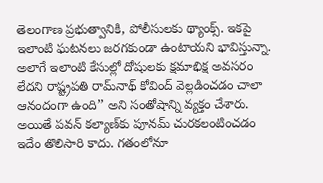తెలంగాణ ప్రభుత్వానికి, పోలీసులకు థ్యాంక్స్. ఇకపై ఇలాంటి ఘటనలు జరగకుండా ఉంటాయని భావిస్తున్నా. అలాగే ఇలాంటి కేసుల్లో దోషులకు క్షమాభిక్ష అవసరం లేదని రాష్ట్రపతి రామ్‌నాథ్ కోవింద్ వెల్లడించడం చాలా ఆనందంగా ఉంది’’ అని సంతోషాన్ని వ్యక్తం చేశారు. అయితే పవన్‌ కల్యాణ్‌కు పూనమ్ చురకలంటించడం ఇదేం తొలిసారి కాదు. గతంలోనూ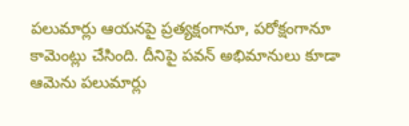పలుమార్లు ఆయనపై ప్రత్యక్షంగానూ, పరోక్షంగానూ కామెంట్లు చేసింది. దీనిపై పవన్ అభిమానులు కూడా ఆమెను పలుమార్లు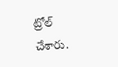ట్రోల్ చేశారు.